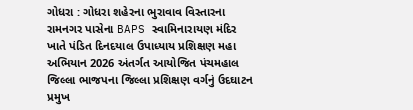ગોધરા : ગોધરા શહેરના ભુરાવાવ વિસ્તારના રામનગર પાસેના BAPS સ્વામિનારાયણ મંદિર ખાતે પંડિત દિનદયાલ ઉપાધ્યાય પ્રશિક્ષણ મહા અભિયાન 2026 અંતર્ગત આયોજિત પંચમહાલ જિલ્લા ભાજપના જિલ્લા પ્રશિક્ષણ વર્ગનું ઉદઘાટન પ્રમુખ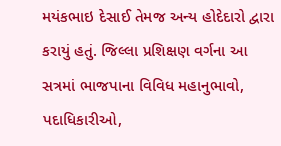મયંકભાઇ દેસાઈ તેમજ અન્ય હોદેદારો દ્વારા કરાયું હતું. જિલ્લા પ્રશિક્ષણ વર્ગના આ સત્રમાં ભાજપાના વિવિધ મહાનુભાવો, પદાધિકારીઓ,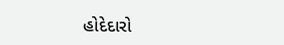હોદેદારો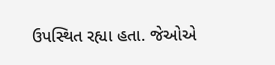ઉપસ્થિત રહ્યા હતા. જેઓએ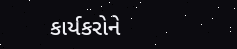કાર્યકરોને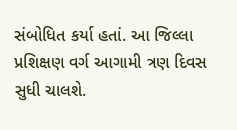સંબોધિત કર્યા હતાં. આ જિલ્લા પ્રશિક્ષણ વર્ગ આગામી ત્રણ દિવસ સુધી ચાલશે.